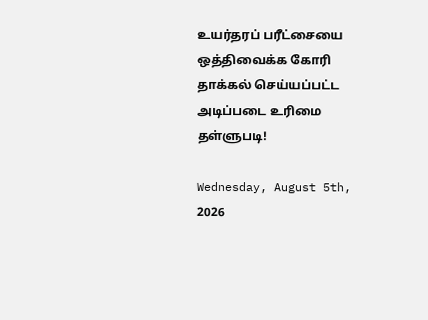உயர்தரப் பரீட்சையை ஒத்திவைக்க கோரி தாக்கல் செய்யப்பட்ட அடிப்படை உரிமை தள்ளுபடி!

Wednesday, August 5th, 2026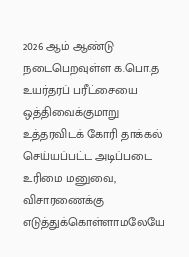2026 ஆம் ஆண்டு நடைபெறவுள்ள க.பொ.த உயர்தரப் பரீட்சையை ஒத்திவைக்குமாறு உத்தரவிடக் கோரி தாக்கல் செய்யப்பட்ட அடிப்படை உரிமை மனுவை, விசாரணைக்கு எடுத்துக்கொள்ளாமலேயே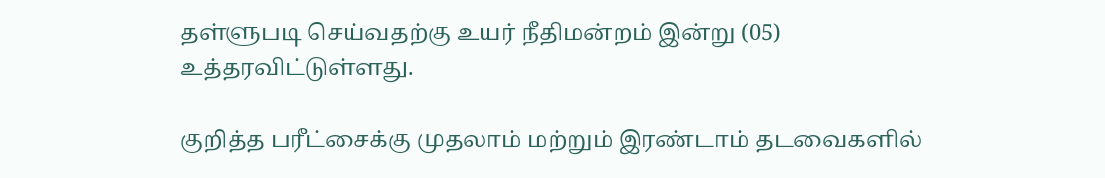தள்ளுபடி செய்வதற்கு உயர் நீதிமன்றம் இன்று (05) உத்தரவிட்டுள்ளது.

குறித்த பரீட்சைக்கு முதலாம் மற்றும் இரண்டாம் தடவைகளில்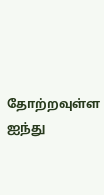தோற்றவுள்ள ஐந்து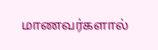மாணவர்களால்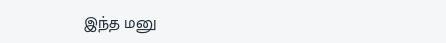இந்த மனு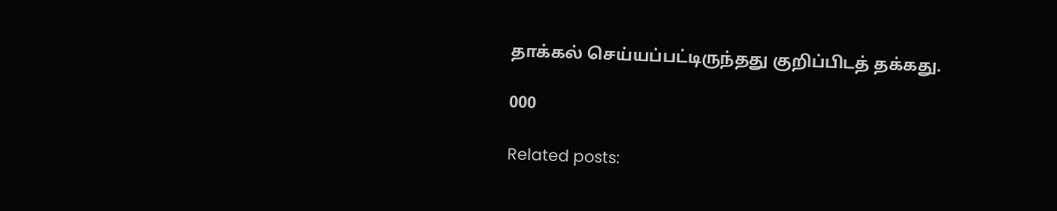தாக்கல் செய்யப்பட்டிருந்தது குறிப்பிடத் தக்கது.

000

Related posts: